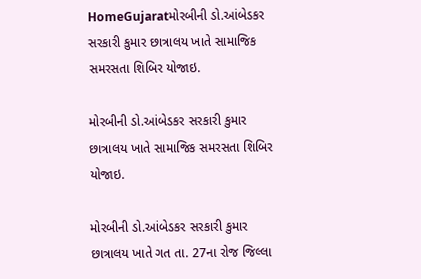HomeGujaratમોરબીની ડો.આંબેડકર સરકારી કુમાર છાત્રાલય ખાતે સામાજિક સમરસતા શિબિર યોજાઇ.

મોરબીની ડો.આંબેડકર સરકારી કુમાર છાત્રાલય ખાતે સામાજિક સમરસતા શિબિર યોજાઇ.

મોરબીની ડો.આંબેડકર સરકારી કુમાર છાત્રાલય ખાતે ગત તા. 27ના રોજ જિલ્લા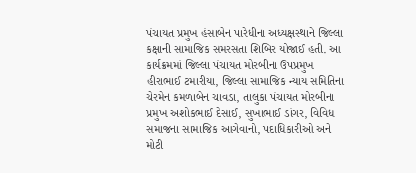પંચાયત પ્રમુખ હંસાબેન પારેધીના અધ્યક્ષસ્થાને જિલ્લા કક્ષાની સામાજિક સમરસતા શિબિર યોજાઈ હતી. આ કાર્યક્રમમાં જિલ્લા પંચાયત મોરબીના ઉપપ્રમુખ હીરાભાઈ ટમારીયા, જિલ્લા સામાજિક ન્યાય સમિતિના ચેરમેન કમળાબેન ચાવડા, તાલુકા પંચાયત મોરબીના પ્રમુખ અશોકભાઈ દેસાઈ, સુખાભાઈ ડાંગર, વિવિધ સમાજના સામાજિક આગેવાનો, પદાધિકારીઓ અને મોટી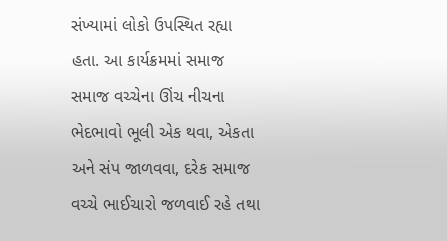સંખ્યામાં લોકો ઉપસ્થિત રહ્યા હતા. આ કાર્યક્રમમાં સમાજ સમાજ વચ્ચેના ઊંચ નીચના ભેદભાવો ભૂલી એક થવા, એકતા અને સંપ જાળવવા, દરેક સમાજ વચ્ચે ભાઈચારો જળવાઈ રહે તથા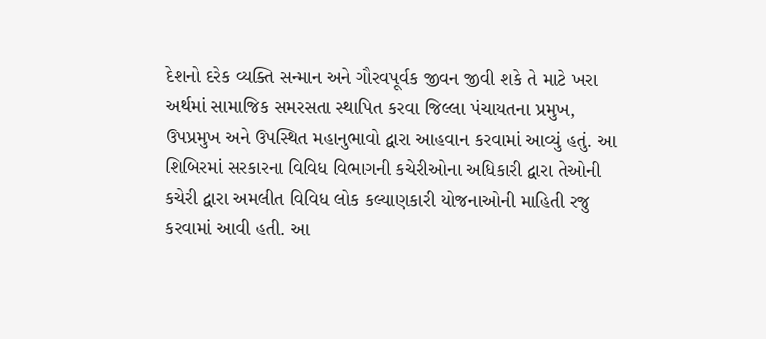દેશનો દરેક વ્યક્તિ સન્માન અને ગૌરવપૂર્વક જીવન જીવી શકે તે માટે ખરા અર્થમાં સામાજિક સમરસતા સ્થાપિત કરવા જિલ્લા પંચાયતના પ્રમુખ, ઉપપ્રમુખ અને ઉપસ્થિત મહાનુભાવો દ્વારા આહવાન કરવામાં આવ્યું હતું. આ શિબિરમાં સરકારના વિવિધ વિભાગની કચેરીઓના અધિકારી દ્વારા તેઓની કચેરી દ્વારા અમલીત વિવિધ લોક કલ્યાણકારી યોજનાઓની માહિતી રજુ કરવામાં આવી હતી. આ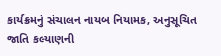કાર્યક્રમનું સંચાલન નાયબ નિયામક, અનુસૂચિત જાતિ કલ્યાણની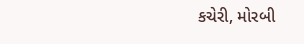કચેરી, મોરબી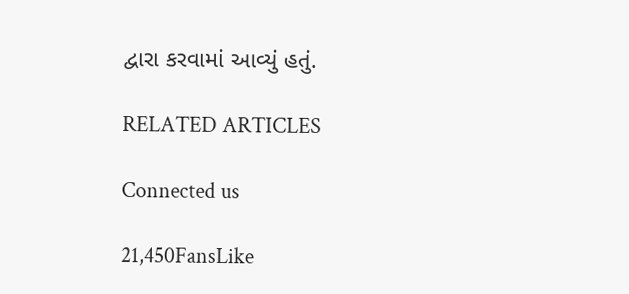દ્વારા કરવામાં આવ્યું હતું.

RELATED ARTICLES

Connected us

21,450FansLike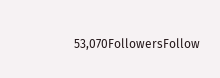53,070FollowersFollow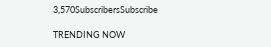3,570SubscribersSubscribe

TRENDING NOW